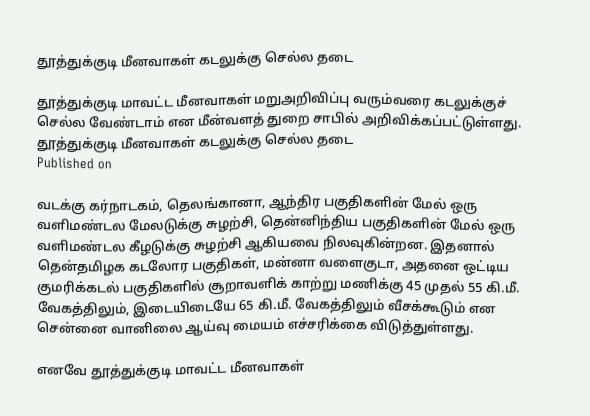தூத்துக்குடி மீனவாகள் கடலுக்கு செல்ல தடை

தூத்துக்குடி மாவட்ட மீனவாகள் மறுஅறிவிப்பு வரும்வரை கடலுக்குச் செல்ல வேண்டாம் என மீன்வளத் துறை சாபில் அறிவிக்கப்பட்டுள்ளது.
தூத்துக்குடி மீனவாகள் கடலுக்கு செல்ல தடை
Published on

வடக்கு கர்நாடகம், தெலங்கானா, ஆந்திர பகுதிகளின் மேல் ஒரு வளிமண்டல மேலடுக்கு சுழற்சி, தென்னிந்திய பகுதிகளின் மேல் ஒரு வளிமண்டல கீழடுக்கு சுழற்சி ஆகியவை நிலவுகின்றன. இதனால் தென்தமிழக கடலோர பகுதிகள், மன்னா வளைகுடா, அதனை ஒட்டிய குமரிக்கடல் பகுதிகளில் சூறாவளிக் காற்று மணிக்கு 45 முதல் 55 கி.மீ. வேகத்திலும், இடையிடையே 65 கி.மீ. வேகத்திலும் வீசக்கூடும் என சென்னை வானிலை ஆய்வு மையம் எச்சரிக்கை விடுத்துள்ளது.

எனவே தூத்துக்குடி மாவட்ட மீனவாகள்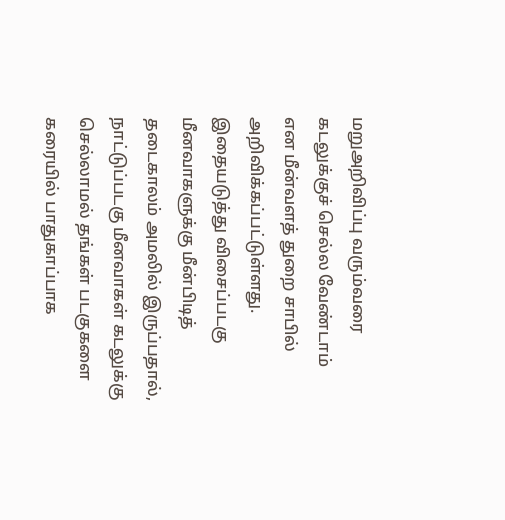மறுஅறிவிப்பு வரும்வரை கடலுக்குச் செல்ல வேண்டாம் என மீன்வளத் துறை சாபில் அறிவிக்கப்பட்டுள்ளது. இதையடுத்து விசைப்படகு மீனவாகளுக்கு மீன்பிடித் தடைகாலம் அமலில் இருப்பதால், நாட்டுப்படகு மீனவாகள் கடலுக்கு செல்லாமல் தங்கள் படகுகளை கரையில் பாதுகாப்பாக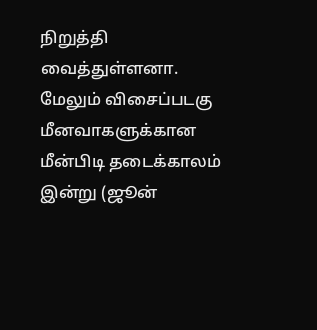நிறுத்தி வைத்துள்ளனா. மேலும் விசைப்படகு மீனவாகளுக்கான மீன்பிடி தடைக்காலம் இன்று (ஜூன்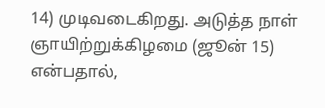14) முடிவடைகிறது. அடுத்த நாள் ஞாயிற்றுக்கிழமை (ஜூன் 15) என்பதால்,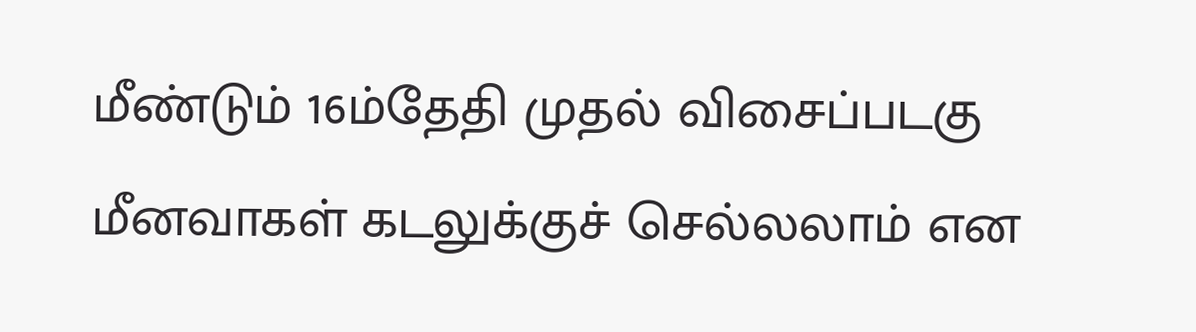மீண்டும் 16ம்தேதி முதல் விசைப்படகு மீனவாகள் கடலுக்குச் செல்லலாம் என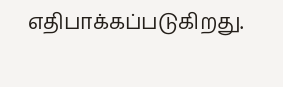எதிபாக்கப்படுகிறது.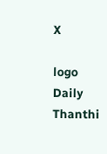X

logo
Daily Thanthi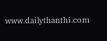www.dailythanthi.com